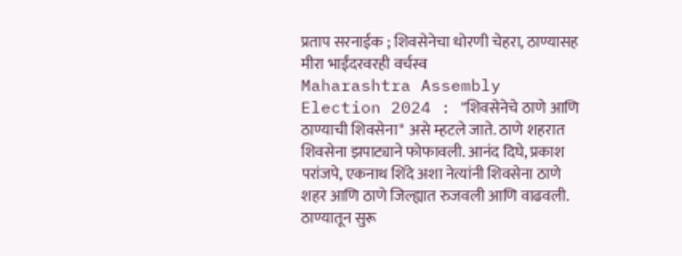प्रताप सरनाईक ; शिवसेनेचा धोरणी चेहरा, ठाण्यासह मीरा भाईंदरवरही वर्चस्व
Maharashtra Assembly Election 2024 : "शिवसेनेचे ठाणे आणि ठाण्याची शिवसेना" असे म्हटले जाते. ठाणे शहरात शिवसेना झपाट्याने फोफावली. आनंद दिघे, प्रकाश परांजपे, एकनाथ शिंदे अशा नेत्यांनी शिवसेना ठाणे शहर आणि ठाणे जिल्ह्यात रुजवली आणि वाढवली. ठाण्यातून सुरू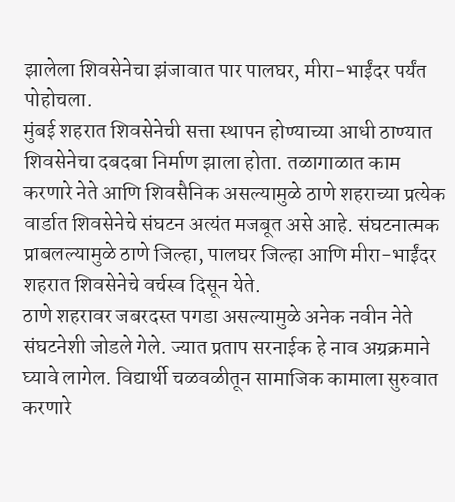झालेला शिवसेनेचा झंजावात पार पालघर, मीरा-भाईंदर पर्यंत पोहोचला.
मुंबई शहरात शिवसेनेची सत्ता स्थापन होण्याच्या आधी ठाण्यात शिवसेनेचा दबदबा निर्माण झाला होता. तळागाळात काम करणारे नेते आणि शिवसैनिक असल्यामुळे ठाणे शहराच्या प्रत्येक वार्डात शिवसेनेचे संघटन अत्यंत मजबूत असे आहे. संघटनात्मक प्राबलल्यामुळे ठाणे जिल्हा, पालघर जिल्हा आणि मीरा-भाईंदर शहरात शिवसेनेचे वर्चस्व दिसून येते.
ठाणे शहरावर जबरदस्त पगडा असल्यामुळे अनेक नवीन नेते संघटनेशी जोडले गेले. ज्यात प्रताप सरनाईक हे नाव अग्रक्रमाने घ्यावे लागेल. विद्यार्थी चळवळीतून सामाजिक कामाला सुरुवात करणारे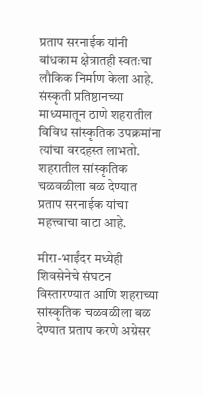प्रताप सरनाईक यांनी बांधकाम क्षेत्रातही स्वतःचा लौकिक निर्माण केला आहे. संस्कृती प्रतिष्ठानच्या माध्यमातून ठाणे शहरातील विविध सांस्कृतिक उपक्रमांना त्यांचा वरदहस्त लाभतो. शहरातील सांस्कृतिक चळवळीला बळ देण्यात प्रताप सरनाईक यांचा महत्त्वाचा वाटा आहे.

मीरा-भाईंदर मध्येही शिवसेनेचे संघटन विस्तारण्यात आणि शहराच्या सांस्कृतिक चळवळीला बळ देण्यात प्रताप करणे अग्रेसर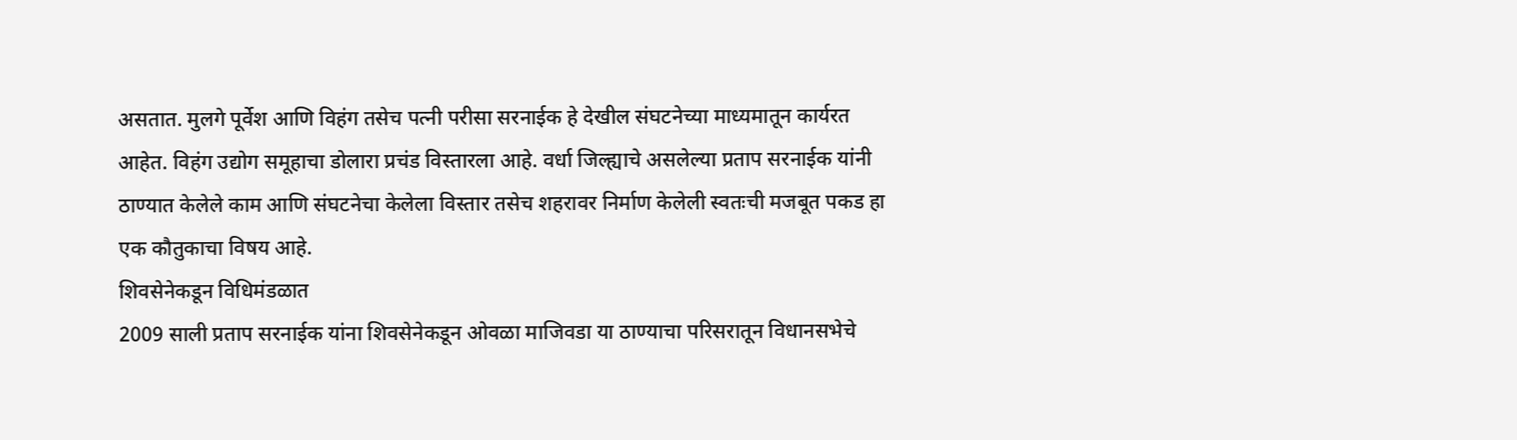असतात. मुलगे पूर्वेश आणि विहंग तसेच पत्नी परीसा सरनाईक हे देखील संघटनेच्या माध्यमातून कार्यरत आहेत. विहंग उद्योग समूहाचा डोलारा प्रचंड विस्तारला आहे. वर्धा जिल्ह्याचे असलेल्या प्रताप सरनाईक यांनी ठाण्यात केलेले काम आणि संघटनेचा केलेला विस्तार तसेच शहरावर निर्माण केलेली स्वतःची मजबूत पकड हा एक कौतुकाचा विषय आहे.
शिवसेनेकडून विधिमंडळात
2009 साली प्रताप सरनाईक यांना शिवसेनेकडून ओवळा माजिवडा या ठाण्याचा परिसरातून विधानसभेचे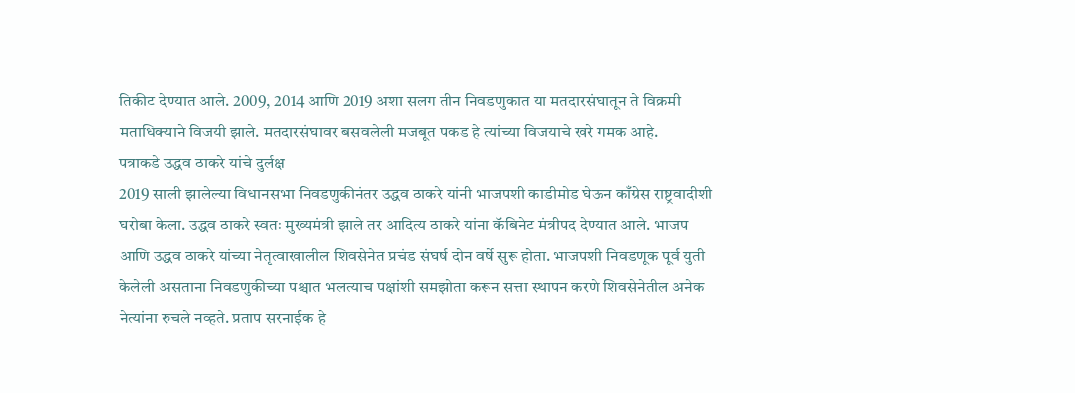तिकीट देण्यात आले. 2009, 2014 आणि 2019 अशा सलग तीन निवडणुकात या मतदारसंघातून ते विक्रमी मताधिक्याने विजयी झाले. मतदारसंघावर बसवलेली मजबूत पकड हे त्यांच्या विजयाचे खरे गमक आहे.
पत्राकडे उद्धव ठाकरे यांचे दुर्लक्ष
2019 साली झालेल्या विधानसभा निवडणुकीनंतर उद्धव ठाकरे यांनी भाजपशी काडीमोड घेऊन काँग्रेस राष्ट्रवादीशी घरोबा केला. उद्धव ठाकरे स्वतः मुख्यमंत्री झाले तर आदित्य ठाकरे यांना कॅबिनेट मंत्रीपद देण्यात आले. भाजप आणि उद्धव ठाकरे यांच्या नेतृत्वाखालील शिवसेनेत प्रचंड संघर्ष दोन वर्षे सुरू होता. भाजपशी निवडणूक पूर्व युती केलेली असताना निवडणुकीच्या पश्चात भलत्याच पक्षांशी समझोता करून सत्ता स्थापन करणे शिवसेनेतील अनेक नेत्यांना रुचले नव्हते. प्रताप सरनाईक हे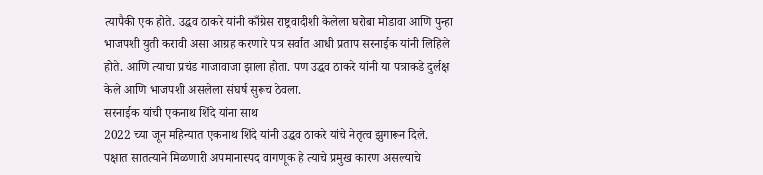त्यापैकी एक होते. उद्धव ठाकरे यांनी काँग्रेस राष्ट्रवादीशी केलेला घरोबा मोडावा आणि पुन्हा भाजपशी युती करावी असा आग्रह करणारे पत्र सर्वात आधी प्रताप सरनाईक यांनी लिहिले होते. आणि त्याचा प्रचंड गाजावाजा झाला होता. पण उद्धव ठाकरे यांनी या पत्राकडे दुर्लक्ष केले आणि भाजपशी असलेला संघर्ष सुरूच ठेवला.
सरनाईक यांची एकनाथ शिंदे यांना साथ
2022 च्या जून महिन्यात एकनाथ शिंदे यांनी उद्धव ठाकरे यांचे नेतृत्व झुगारून दिले. पक्षात सातत्याने मिळणारी अपमानास्पद वागणूक हे त्याचे प्रमुख कारण असल्याचे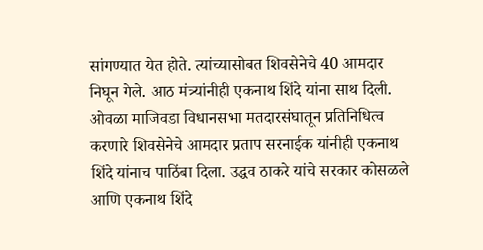सांगण्यात येत होते. त्यांच्यासोबत शिवसेनेचे 40 आमदार निघून गेले. आठ मंत्र्यांनीही एकनाथ शिंदे यांना साथ दिली. ओवळा माजिवडा विधानसभा मतदारसंघातून प्रतिनिधित्व करणारे शिवसेनेचे आमदार प्रताप सरनाईक यांनीही एकनाथ शिंदे यांनाच पाठिंबा दिला. उद्धव ठाकरे यांचे सरकार कोसळले आणि एकनाथ शिंदे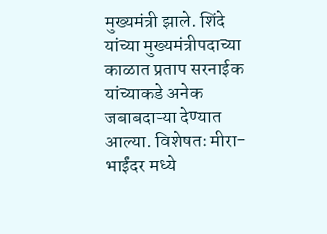मुख्यमंत्री झाले. शिंदे यांच्या मुख्यमंत्रीपदाच्या काळात प्रताप सरनाईक यांच्याकडे अनेक जबाबदाऱ्या देण्यात आल्या. विशेषतः मीरा-भाईंदर मध्ये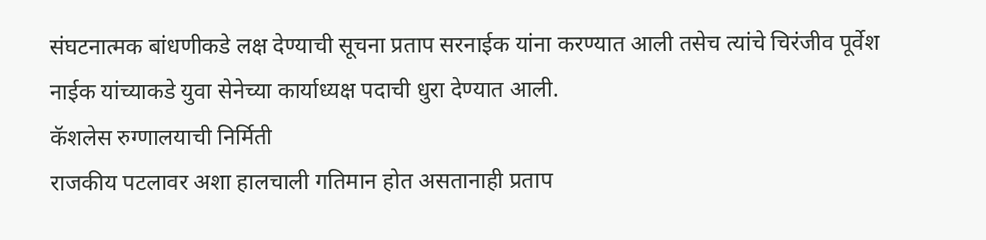संघटनात्मक बांधणीकडे लक्ष देण्याची सूचना प्रताप सरनाईक यांना करण्यात आली तसेच त्यांचे चिरंजीव पूर्वेश नाईक यांच्याकडे युवा सेनेच्या कार्याध्यक्ष पदाची धुरा देण्यात आली.
कॅशलेस रुग्णालयाची निर्मिती
राजकीय पटलावर अशा हालचाली गतिमान होत असतानाही प्रताप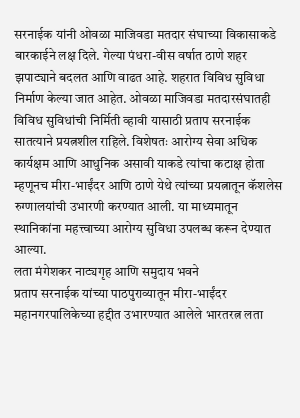सरनाईक यांनी ओवळा माजिवडा मतदार संघाच्या विकासाकडे बारकाईने लक्ष दिले. गेल्या पंधरा-वीस वर्षात ठाणे शहर झपाट्याने बदलत आणि वाढत आहे. शहरात विविध सुविधा निर्माण केल्या जात आहेत. ओवळा माजिवडा मतदारसंघातही विविध सुविधांची निर्मिती व्हावी यासाठी प्रताप सरनाईक सातत्याने प्रयत्नशील राहिले. विशेषतः आरोग्य सेवा अधिक कार्यक्षम आणि आधुनिक असावी याकडे त्यांचा कटाक्ष होता म्हणूनच मीरा-भाईंदर आणि ठाणे येथे त्यांच्या प्रयत्नातून कॅशलेस रुग्णालयांची उभारणी करण्यात आली. या माध्यमातून स्थानिकांना महत्त्वाच्या आरोग्य सुविधा उपलब्ध करून देण्यात आल्या.
लता मंगेशकर नाट्यगृह आणि समुदाय भवने
प्रताप सरनाईक यांच्या पाठपुराव्यातून मीरा-भाईंदर महानगरपालिकेच्या हद्दीत उभारण्यात आलेले भारतरत्न लता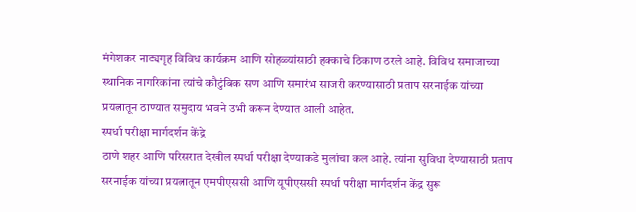मंगेशकर नाट्यगृह विविध कार्यक्रम आणि सोहळ्यांसाठी हक्काचे ठिकाण ठरले आहे. विविध समाजाच्या स्थानिक नागरिकांना त्यांचे कौटुंबिक सण आणि समारंभ साजरी करण्यासाठी प्रताप सरनाईक यांच्या प्रयत्नातून ठाण्यात समुदाय भवने उभी करून देण्यात आली आहेत.
स्पर्धा परीक्षा मार्गदर्शन केंद्रे
ठाणे शहर आणि परिसरात देखील स्पर्धा परीक्षा देण्याकडे मुलांचा कल आहे. त्यांना सुविधा देण्यासाठी प्रताप सरनाईक यांच्या प्रयत्नातून एमपीएससी आणि यूपीएससी स्पर्धा परीक्षा मार्गदर्शन केंद्र सुरू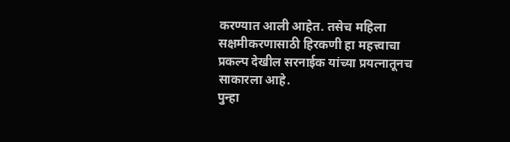करण्यात आली आहेत. तसेच महिला सक्षमीकरणासाठी हिरकणी हा महत्त्वाचा प्रकल्प देखील सरनाईक यांच्या प्रयत्नातूनच साकारला आहे.
पुन्हा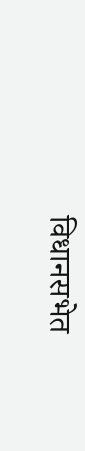विधानसभेत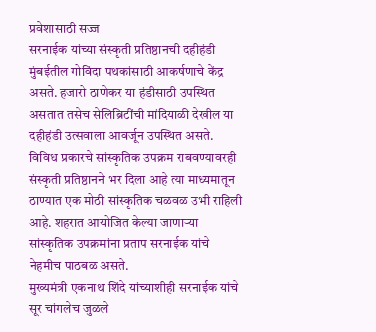प्रवेशासाठी सज्ज
सरनाईक यांच्या संस्कृती प्रतिष्ठानची दहीहंडी मुंबईतील गोविंदा पथकांसाठी आकर्षणाचे केंद्र असते. हजारो ठाणेकर या हंडीसाठी उपस्थित असतात तसेच सेलिब्रिटींची मांदियाळी देखील या दहीहंडी उत्सवाला आवर्जून उपस्थित असते. विविध प्रकारचे सांस्कृतिक उपक्रम राबवण्यावरही संस्कृती प्रतिष्ठानने भर दिला आहे त्या माध्यमातून ठाण्यात एक मोठी सांस्कृतिक चळवळ उभी राहिली आहे. शहरात आयोजित केल्या जाणाऱ्या सांस्कृतिक उपक्रमांना प्रताप सरनाईक यांचे नेहमीच पाठबळ असते.
मुख्यमंत्री एकनाथ शिंदे यांच्याशीही सरनाईक यांचे सूर चांगलेच जुळले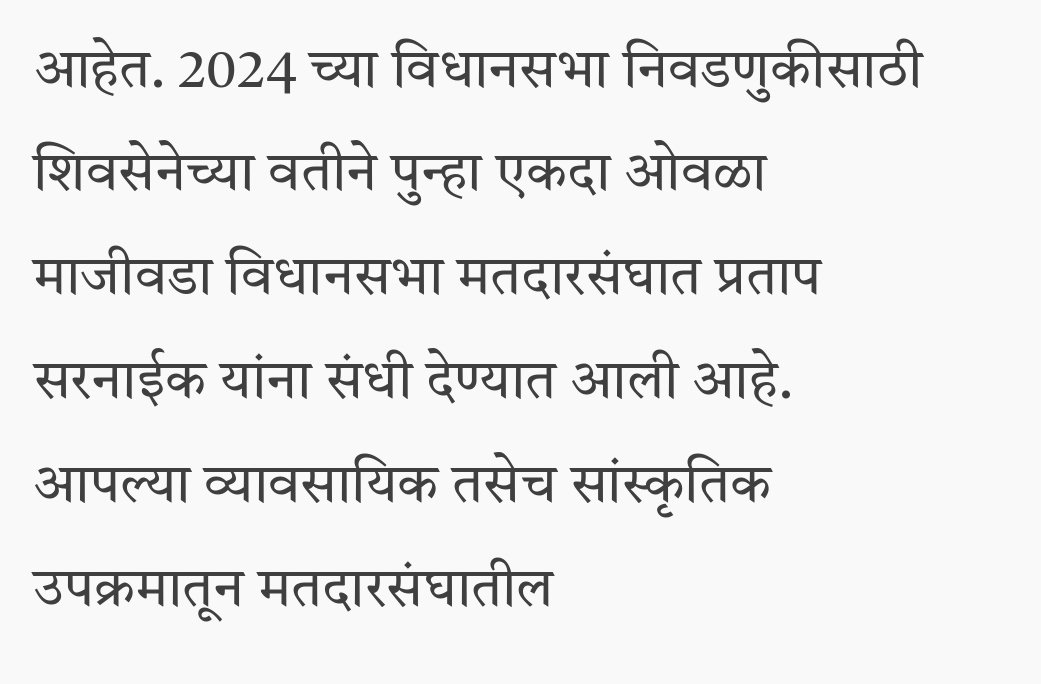आहेत. 2024 च्या विधानसभा निवडणुकीसाठी शिवसेनेच्या वतीने पुन्हा एकदा ओवळा माजीवडा विधानसभा मतदारसंघात प्रताप सरनाईक यांना संधी देण्यात आली आहे. आपल्या व्यावसायिक तसेच सांस्कृतिक उपक्रमातून मतदारसंघातील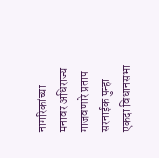नागरिकांच्या मनावर अधिराज्य गाजवणारे प्रताप सरनाईक पुन्हा एकदा विधानसभा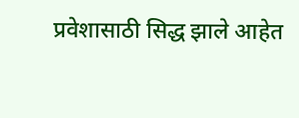प्रवेशासाठी सिद्ध झाले आहेत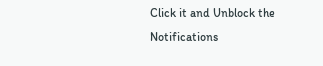Click it and Unblock the Notifications